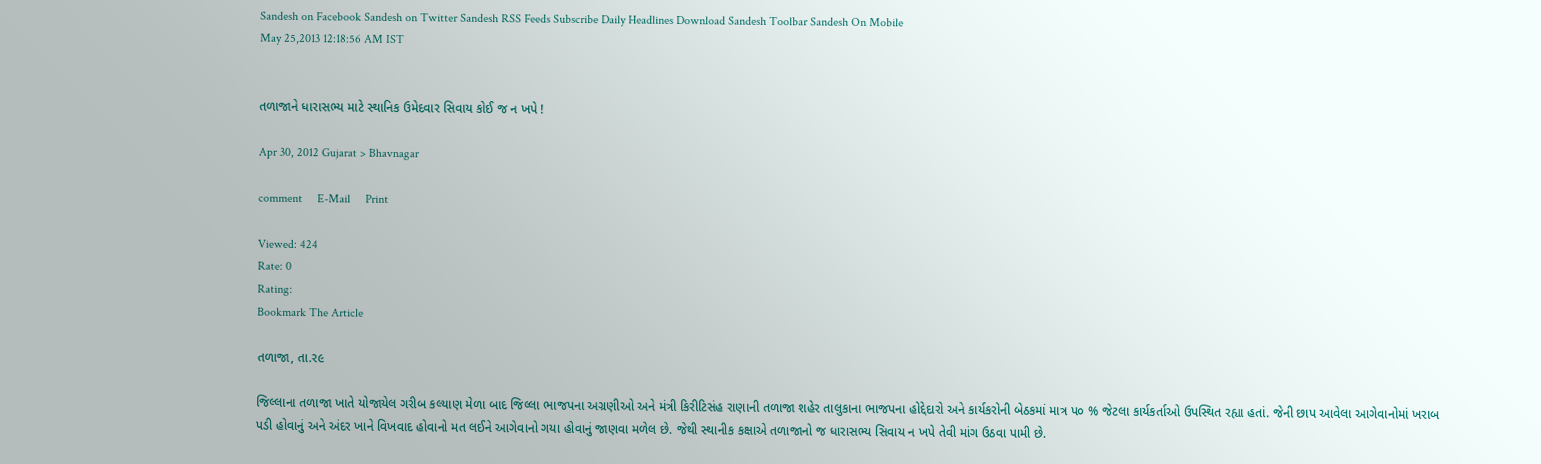Sandesh on Facebook Sandesh on Twitter Sandesh RSS Feeds Subscribe Daily Headlines Download Sandesh Toolbar Sandesh On Mobile
May 25,2013 12:18:56 AM IST


તળાજાને ધારાસભ્ય માટે સ્થાનિક ઉમેદવાર સિવાય કોઈ જ ન ખપે !

Apr 30, 2012 Gujarat > Bhavnagar

comment     E-Mail     Print

Viewed: 424
Rate: 0
Rating:
Bookmark The Article

તળાજા, તા.ર૯

જિલ્લાના તળાજા ખાતે યોજાયેલ ગરીબ કલ્યાણ મેળા બાદ જિલ્લા ભાજપના અગ્રણીઓ અને મંત્રી કિરીટિસંહ રાણાની તળાજા શહેર તાલુકાના ભાજપના હોદ્દેદારો અને કાર્યકરોની બેઠકમાં માત્ર પ૦ % જેટલા કાર્યકર્તાઓ ઉપસ્થિત રહ્યા હતાં. જેની છાપ આવેલા આગેવાનોમાં ખરાબ પડી હોવાનું અને અંદર ખાને વિખવાદ હોવાનો મત લઈને આગેવાનો ગયા હોવાનું જાણવા મળેલ છે. જેથી સ્થાનીક કક્ષાએ તળાજાનો જ ધારાસભ્ય સિવાય ન ખપે તેવી માંગ ઉઠવા પામી છે.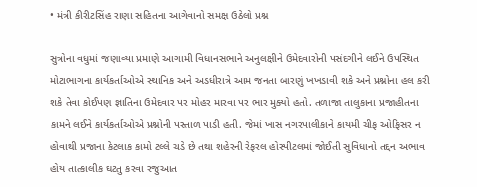• મંત્રી કીરીટસિંહ રાણા સહિતના આગેવાનો સમક્ષ ઉઠેલો પ્રશ્ન

સુત્રોના વધુમાં જણાવ્યા પ્રમાણે આગામી વિધાનસભાને અનુલક્ષીને ઉમેદવારોની પસંદગીને લઈને ઉપસ્થિત મોટાભાગના કાર્યકર્તાઓએ સ્થાનિક અને અડધીરાત્રે આમ જનતા બારણું ખખડાવી શકે અને પ્રશ્નોના હલ કરી શકે તેવા કોઈપણ જ્ઞાતિના ઉમેદવાર પર મોહર મારવા પર ભાર મુક્યો હતો. તળાજા તાલુકાના પ્રજાહીતના કામને લઈને કાર્યકર્તાઓએ પ્રશ્નોની પસ્તાળ પાડી હતી. જેમાં ખાસ નગરપાલીકાને કાયમી ચીફ ઓફિસર ન હોવાથી પ્રજાના કેટલાક કામો ટલ્લે ચડે છે તથા શહેરની રેફરલ હોસ્પીટલમાં જોઈતી સુવિધાનો તદ્દન અભાવ હોય તાત્કાલીક ઘટતુ કરવા રજુઆત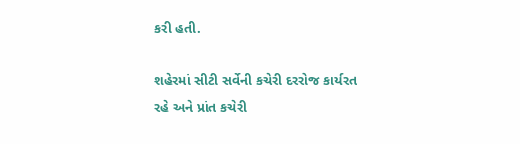કરી હતી.

શહેરમાં સીટી સર્વેની કચેરી દરરોજ કાર્યરત રહે અને પ્રાંત કચેરી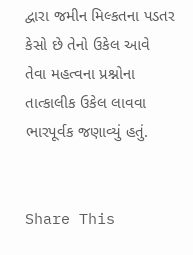દ્વારા જમીન મિલ્કતના પડતર કેસો છે તેનો ઉકેલ આવે તેવા મહત્વના પ્રશ્નોના તાત્કાલીક ઉકેલ લાવવા ભારપૂર્વક જણાવ્યું હતું.


Share This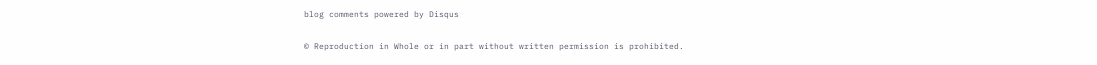blog comments powered by Disqus


© Reproduction in Whole or in part without written permission is prohibited.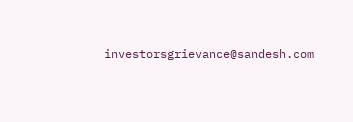investorsgrievance@sandesh.com